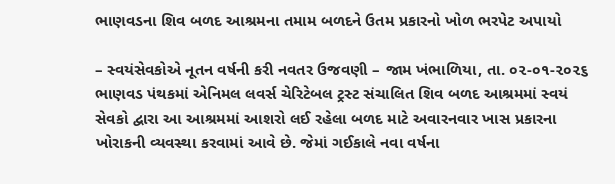ભાણવડના શિવ બળદ આશ્રમના તમામ બળદને ઉતમ પ્રકારનો ખોળ ભરપેટ અપાયો

– સ્વયંસેવકોએ નૂતન વર્ષની કરી નવતર ઉજવણી – જામ ખંભાળિયા, તા. ૦૨-૦૧-૨૦૨૬        ભાણવડ પંથકમાં એનિમલ લવર્સ ચેરિટેબલ ટ્રસ્ટ સંચાલિત શિવ બળદ આશ્રમમાં સ્વયં સેવકો દ્વારા આ આશ્રમમાં આશરો લઈ રહેલા બળદ માટે અવારનવાર ખાસ પ્રકારના ખોરાકની વ્યવસ્થા કરવામાં આવે છે. જેમાં ગઈકાલે નવા વર્ષના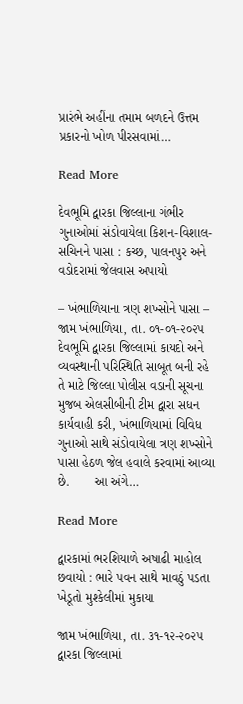પ્રારંભે અહીંના તમામ બળદને ઉત્તમ પ્રકારનો ખોળ પીરસવામાં…

Read More

દેવભૂમિ દ્વારકા જિલ્લાના ગંભીર ગુનાઓમાં સંડોવાયેલા કિશન-વિશાલ-સચિનને પાસા : કચ્છ, પાલનપુર અને વડોદરામાં જેલવાસ અપાયો

– ખંભાળિયાના ત્રણ શખ્સોને પાસા – જામ ખંભાળિયા, તા. ૦૧-૦૧-૨૦૨૫       દેવભૂમિ દ્વારકા જિલ્લામાં કાયદો અને વ્યવસ્થાની પરિસ્થિતિ સાબૂત બની રહે તે માટે જિલ્લા પોલીસ વડાની સૂચના મુજબ એલસીબીની ટીમ દ્વારા સધન કાર્યવાહી કરી, ખંભાળિયામાં વિવિધ ગુનાઓ સાથે સંડોવાયેલા ત્રણ શખ્સોને પાસા હેઠળ જેલ હવાલે કરવામાં આવ્યા છે.       આ અંગે…

Read More

દ્વારકામાં ભરશિયાળે અષાઢી માહોલ છવાયો : ભારે પવન સાથે માવઠું પડતા ખેડૂતો મુશ્કેલીમાં મુકાયા

જામ ખંભાળિયા, તા. ૩૧-૧૨-૨૦૨૫        દ્વારકા જિલ્લામાં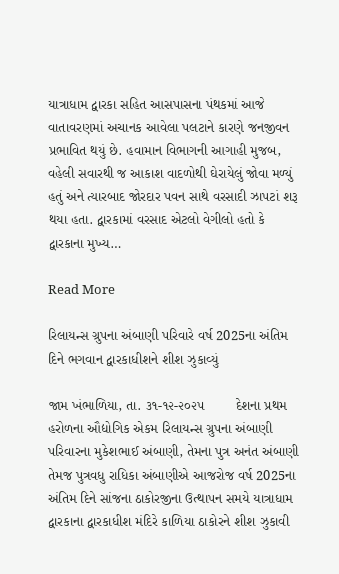યાત્રાધામ દ્વારકા સહિત આસપાસના પંથકમાં આજે વાતાવરણમાં અચાનક આવેલા પલટાને કારણે જનજીવન પ્રભાવિત થયું છે. હવામાન વિભાગની આગાહી મુજબ, વહેલી સવારથી જ આકાશ વાદળોથી ઘેરાયેલું જોવા મળ્યું હતું અને ત્યારબાદ જોરદાર પવન સાથે વરસાદી ઝાપટાં શરૂ થયા હતા. દ્વારકામાં વરસાદ એટલો વેગીલો હતો કે દ્વારકાના મુખ્ય…

Read More

રિલાયન્સ ગ્રુપના અંબાણી પરિવારે વર્ષ 2025ના અંતિમ દિને ભગવાન દ્વારકાધીશને શીશ ઝુકાવ્યું

જામ ખંભાળિયા, તા. ૩૧-૧૨-૨૦૨૫        દેશના પ્રથમ હરોળના ઔદ્યોગિક એકમ રિલાયન્સ ગ્રુપના અંબાણી પરિવારના મુકેશભાઈ અંબાણી, તેમના પુત્ર અનંત અંબાણી તેમજ પુત્રવધુ રાધિકા અંબાણીએ આજરોજ વર્ષ 2025ના અંતિમ દિને સાંજના ઠાકોરજીના ઉત્થાપન સમયે યાત્રાધામ દ્વારકાના દ્વારકાધીશ મંદિરે કાળિયા ઠાકોરને શીશ ઝુકાવી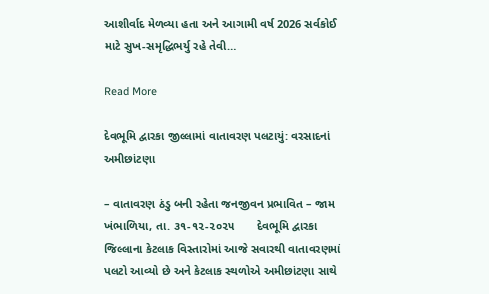આશીર્વાદ મેળવ્યા હતા અને આગામી વર્ષ 2026 સર્વકોઈ માટે સુખ-સમૃદ્ધિભર્યુ રહે તેવી…

Read More

દેવભૂમિ દ્વારકા જીલ્લામાં વાતાવરણ પલટાયું: વરસાદનાં અમીછાંટણા

– વાતાવરણ ઠંડુ બની રહેતા જનજીવન પ્રભાવિત – જામ ખંભાળિયા, તા. ૩૧-૧૨-૨૦૨૫       દેવભૂમિ દ્વારકા જિલ્લાના કેટલાક વિસ્તારોમાં આજે સવારથી વાતાવરણમાં પલટો આવ્યો છે અને કેટલાક સ્થળોએ અમીછાંટણા સાથે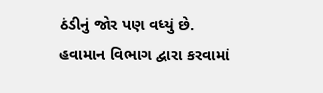ઠંડીનું જોર પણ વધ્યું છે.         હવામાન વિભાગ દ્વારા કરવામાં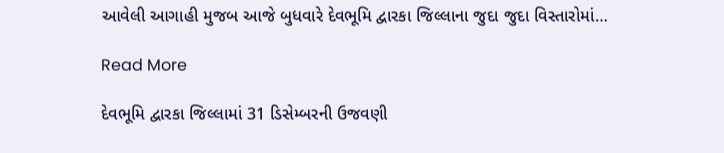આવેલી આગાહી મુજબ આજે બુધવારે દેવભૂમિ દ્વારકા જિલ્લાના જુદા જુદા વિસ્તારોમાં…

Read More

દેવભૂમિ દ્વારકા જિલ્લામાં 31 ડિસેમ્બરની ઉજવણી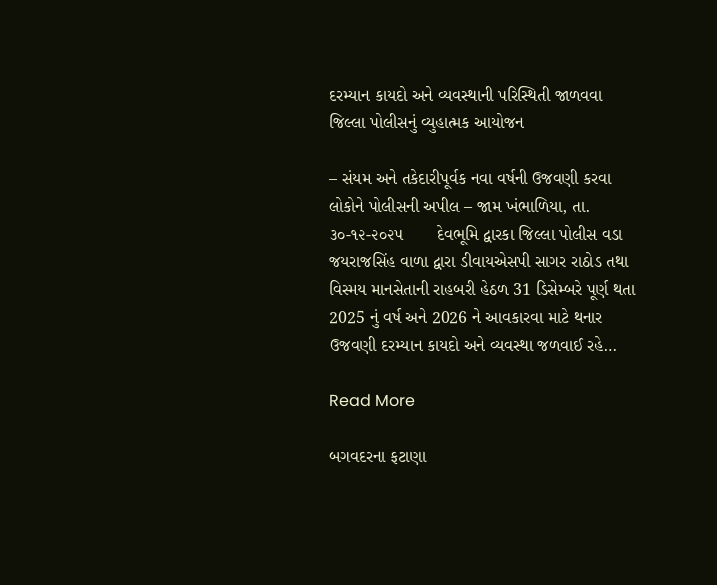દરમ્યાન કાયદો અને વ્યવસ્થાની પરિસ્થિતી જાળવવા જિલ્લા પોલીસનું વ્યુહાત્મક આયોજન

– સંયમ અને તકેદારીપૂર્વક નવા વર્ષની ઉજવણી કરવા લોકોને પોલીસની અપીલ – જામ ખંભાળિયા, તા. ૩૦-૧૨-૨૦૨૫       દેવભૂમિ દ્વારકા જિલ્લા પોલીસ વડા જયરાજસિંહ વાળા દ્વારા ડીવાયએસપી સાગર રાઠોડ તથા વિસ્મય માનસેતાની રાહબરી હેઠળ 31 ડિસેમ્બરે પૂર્ણ થતા 2025 નું વર્ષ અને 2026 ને આવકારવા માટે થનાર ઉજવણી દરમ્યાન કાયદો અને વ્યવસ્થા જળવાઈ રહે…

Read More

બગવદરના ફટાણા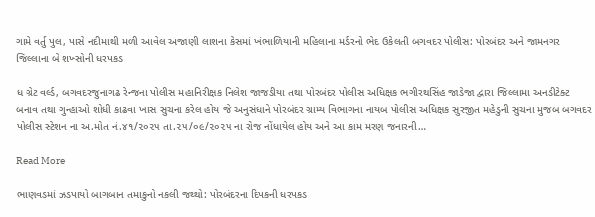ગામે વર્તુ પુલ, પાસે નદીમાથી મળી આવેલ અજાણી લાશના કેસમાં ખંભાળિયાની મહિલાના મર્ડરનો ભેદ ઉકેલતી બગવદર પોલીસ: પોરબંદર અને જામનગર જિલ્લાના બે શખ્સોની ધરપકડ

ધ ગ્રેટ વર્લ્ડ, બગવદરજુનાગઢ રેન્જના પોલીસ મહાનિરીક્ષક નિલેશ જાજડીયા તથા પોરબંદર પોલીસ અધિક્ષક ભગીરથસિંહ જાડેજા દ્વારા જિલ્લામા અનડીટેક્ટ બનાવ તથા ગુન્હાઓ શોધી કાઢવા ખાસ સુચના કરેલ હોય જે અનુસંધાને પોરબંદર ગ્રામ્ય વિભાગના નાયબ પોલીસ અધિક્ષક સુરજીત મહેડુની સુચના મુજબ બગવદર પોલીસ સ્ટેશન ના અ.મોત નં.૪૧/૨૦૨૫ તા.૨૫/૦૯/૨૦૨૫ ના રોજ નોંધાયેલ હોય અને આ કામ મરણ જનારની…

Read More

ભાણવડમાં ઝડપાયો બાગબાન તમાકુનો નકલી જથ્થો: પોરબંદરના દિપકની ધરપકડ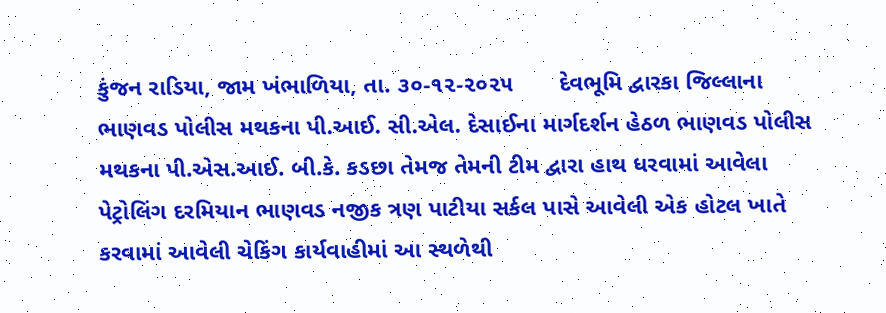કુંજન રાડિયા, જામ ખંભાળિયા, તા. ૩૦-૧૨-૨૦૨૫       દેવભૂમિ દ્વારકા જિલ્લાના ભાણવડ પોલીસ મથકના પી.આઈ. સી.એલ. દેસાઈના માર્ગદર્શન હેઠળ ભાણવડ પોલીસ મથકના પી.એસ.આઈ. બી.કે. કડછા તેમજ તેમની ટીમ દ્વારા હાથ ધરવામાં આવેલા પેટ્રોલિંગ દરમિયાન ભાણવડ નજીક ત્રણ પાટીયા સર્કલ પાસે આવેલી એક હોટલ ખાતે કરવામાં આવેલી ચેકિંગ કાર્યવાહીમાં આ સ્થળેથી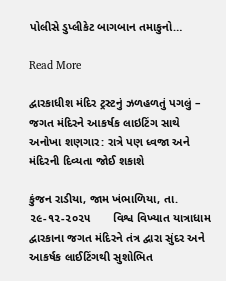પોલીસે ડુપ્લીકેટ બાગબાન તમાકુનો…

Read More

દ્વારકાધીશ મંદિર ટ્રસ્ટનું ઝળહળતું પગલું – જગત મંદિરને આકર્ષક લાઇટિંગ સાથે અનોખા શણગાર: રાત્રે પણ ધ્વજા અને મંદિરની દિવ્યતા જોઈ શકાશે

કુંજન રાડીયા, જામ ખંભાળિયા, તા. ૨૯-૧૨-૨૦૨૫       વિશ્વ વિખ્યાત યાત્રાધામ દ્વારકાના જગત મંદિરને તંત્ર દ્વારા સુંદર અને આકર્ષક લાઈટિંગથી સુશોભિત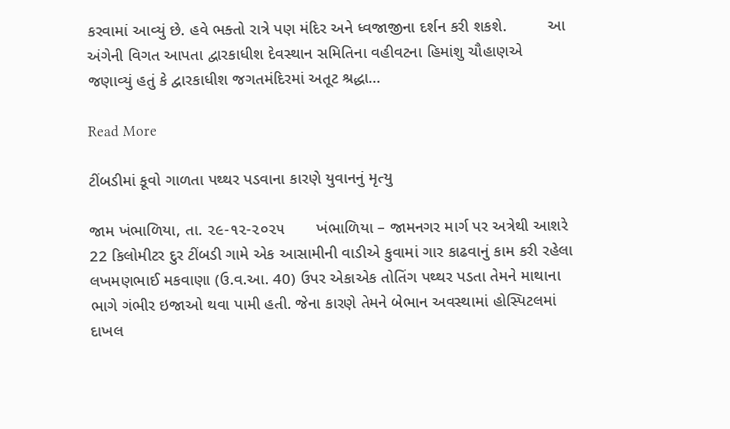કરવામાં આવ્યું છે. હવે ભક્તો રાત્રે પણ મંદિર અને ધ્વજાજીના દર્શન કરી શકશે.         આ અંગેની વિગત આપતા દ્વારકાધીશ દેવસ્થાન સમિતિના વહીવટના હિમાંશુ ચૌહાણએ જણાવ્યું હતું કે દ્વારકાધીશ જગતમંદિરમાં અતૂટ શ્રદ્ધા…

Read More

ટીંબડીમાં કૂવો ગાળતા પથ્થર પડવાના કારણે યુવાનનું મૃત્યુ

જામ ખંભાળિયા, તા. ૨૯-૧૨-૨૦૨૫       ખંભાળિયા – જામનગર માર્ગ પર અત્રેથી આશરે 22 કિલોમીટર દુર ટીંબડી ગામે એક આસામીની વાડીએ કુવામાં ગાર કાઢવાનું કામ કરી રહેલા લખમણભાઈ મકવાણા (ઉ.વ.આ. 40) ઉપર એકાએક તોતિંગ પથ્થર પડતા તેમને માથાના ભાગે ગંભીર ઇજાઓ થવા પામી હતી. જેના કારણે તેમને બેભાન અવસ્થામાં હોસ્પિટલમાં દાખલ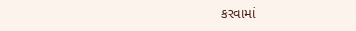કરવામાં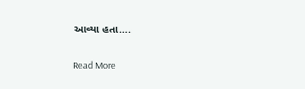આવ્યા હતા….

Read More